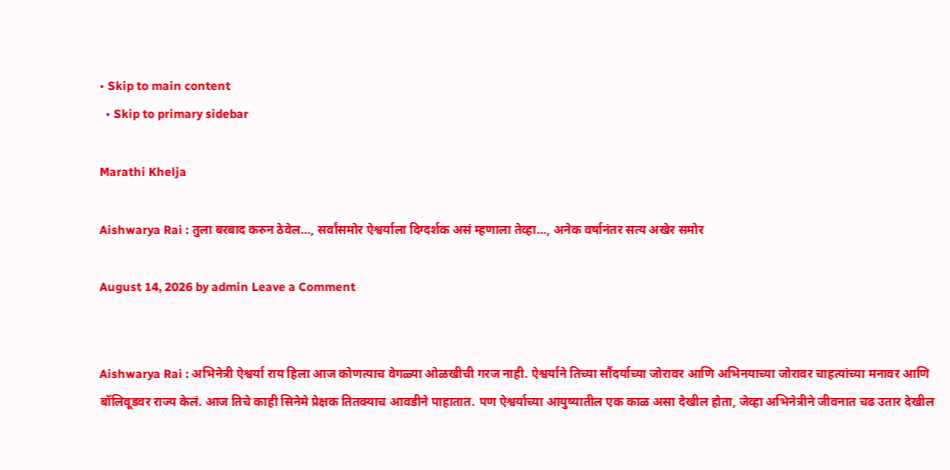• Skip to main content
  • Skip to primary sidebar

Marathi Khelja

Aishwarya Rai : तुला बरबाद करुन ठेवेल…, सर्वांसमोर ऐश्वर्याला दिग्दर्शक असं म्हणाला तेव्हा…, अनेक वर्षानंतर सत्य अखेर समोर

August 14, 2026 by admin Leave a Comment


Aishwarya Rai : अभिनेत्री ऐश्वर्या राय हिला आज कोणत्याच वेगळ्या ओळखीची गरज नाही. ऐश्वर्याने तिच्या सौंदर्याच्या जोरावर आणि अभिनयाच्या जोरावर चाहत्यांच्या मनावर आणि बॉलिवूडवर राज्य केलं. आज तिचे काही सिनेमे प्रेक्षक तितक्याच आवडीने पाहातात. पण ऐश्वर्याच्या आयुष्यातील एक काळ असा देखील होता, जेव्हा अभिनेत्रीने जीवनात चढ उतार देखील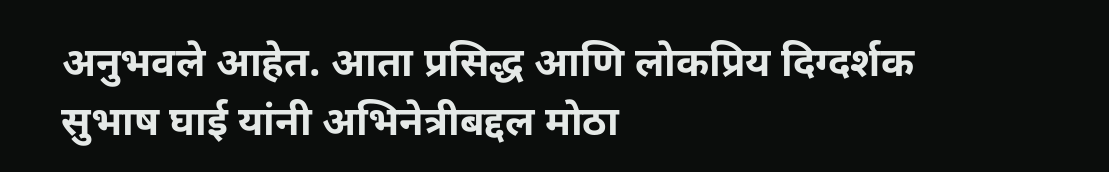अनुभवले आहेत. आता प्रसिद्ध आणि लोकप्रिय दिग्दर्शक सुभाष घाई यांनी अभिनेत्रीबद्दल मोठा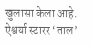खुलासा केला आहे. ऐश्वर्या स्टारर ‘ताल’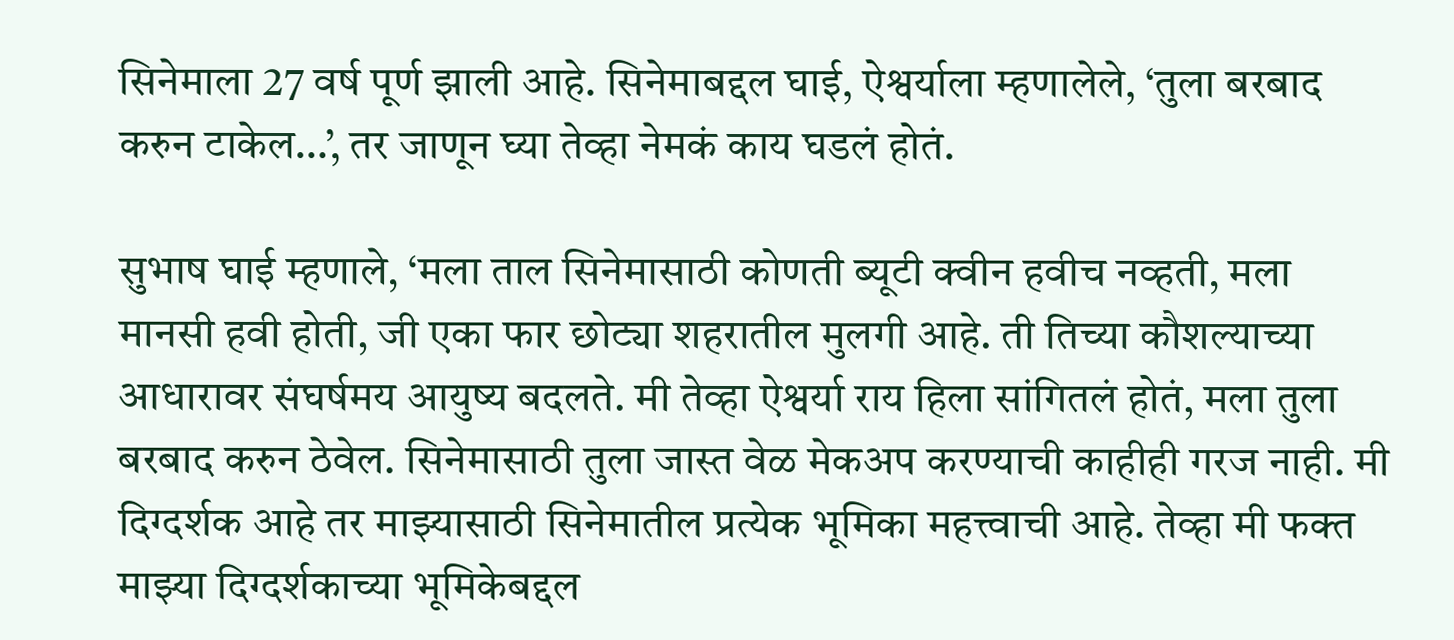सिनेमाला 27 वर्ष पूर्ण झाली आहे. सिनेमाबद्दल घाई, ऐश्वर्याला म्हणालेले, ‘तुला बरबाद करुन टाकेल…’, तर जाणून घ्या तेव्हा नेमकं काय घडलं होतं.

सुभाष घाई म्हणाले, ‘मला ताल सिनेमासाठी कोणती ब्यूटी क्वीन हवीच नव्हती, मला मानसी हवी होती, जी एका फार छोट्या शहरातील मुलगी आहे. ती तिच्या कौशल्याच्या आधारावर संघर्षमय आयुष्य बदलते. मी तेव्हा ऐश्वर्या राय हिला सांगितलं होतं, मला तुला बरबाद करुन ठेवेल. सिनेमासाठी तुला जास्त वेळ मेकअप करण्याची काहीही गरज नाही. मी दिग्दर्शक आहे तर माझ्यासाठी सिनेमातील प्रत्येक भूमिका महत्त्वाची आहे. तेव्हा मी फक्त माझ्या दिग्दर्शकाच्या भूमिकेबद्दल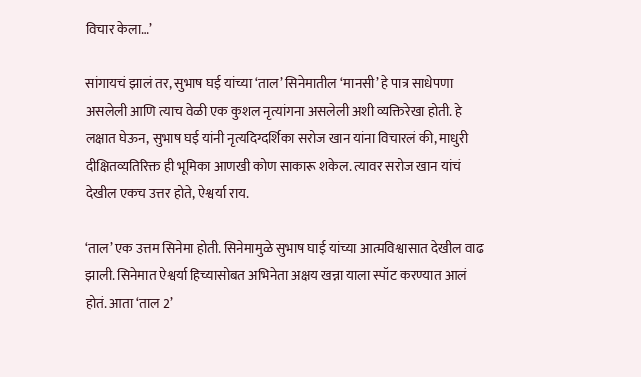विचार केला…’

सांगायचं झालं तर, सुभाष घई यांच्या ‘ताल’ सिनेमातील ‘मानसी’ हे पात्र साधेपणा असलेली आणि त्याच वेळी एक कुशल नृत्यांगना असलेली अशी व्यक्तिरेखा होती. हे लक्षात घेऊन, सुभाष घई यांनी नृत्यदिग्दर्शिका सरोज खान यांना विचारलं की, माधुरी दीक्षितव्यतिरिक्त ही भूमिका आणखी कोण साकारू शकेल. त्यावर सरोज खान यांचं देखील एकच उत्तर होते, ऐश्वर्या राय.

‘ताल’ एक उत्तम सिनेमा होती. सिनेमामुळे सुभाष घाई यांच्या आत्मविश्वासात देखील वाढ झाली. सिनेमात ऐश्वर्या हिच्यासोबत अभिनेता अक्षय खन्ना याला स्पॉट करण्यात आलं होतं. आता ‘ताल 2’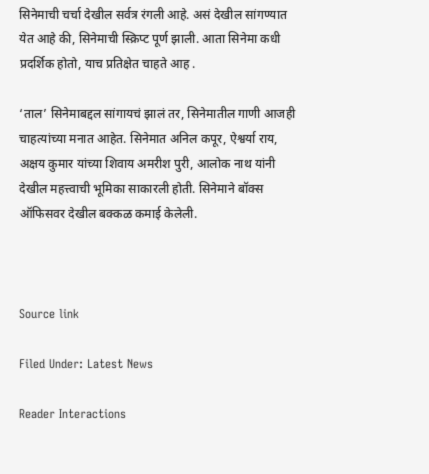सिनेमाची चर्चा देखील सर्वत्र रंगली आहे. असं देखील सांगण्यात येत आहे की, सिनेमाची स्क्रिप्ट पूर्ण झाली. आता सिनेमा कधी प्रदर्शिक होतो, याच प्रतिक्षेत चाहते आह .

‘ताल’ सिनेमाबद्दल सांगायचं झालं तर, सिनेमातील गाणी आजही चाहत्यांच्या मनात आहेत. सिनेमात अनिल कपूर, ऐश्वर्या राय, अक्षय कुमार यांच्या शिवाय अमरीश पुरी, आलोक नाथ यांनी देखील महत्त्वाची भूमिका साकारली होती. सिनेमाने बॉक्स ऑफिसवर देखील बक्कळ कमाई केलेली.



Source link

Filed Under: Latest News

Reader Interactions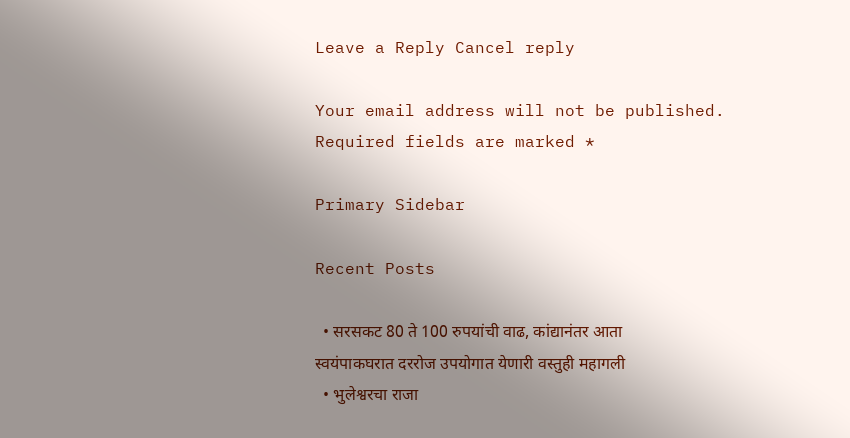Leave a Reply Cancel reply

Your email address will not be published. Required fields are marked *

Primary Sidebar

Recent Posts

  • सरसकट 80 ते 100 रुपयांची वाढ, कांद्यानंतर आता स्वयंपाकघरात दररोज उपयोगात येणारी वस्तुही महागली
  • भुलेश्वरचा राजा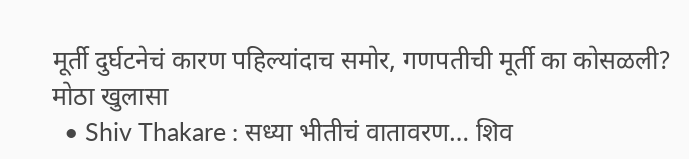मूर्ती दुर्घटनेचं कारण पहिल्यांदाच समोर, गणपतीची मूर्ती का कोसळली? मोठा खुलासा
  • Shiv Thakare : सध्या भीतीचं वातावरण… शिव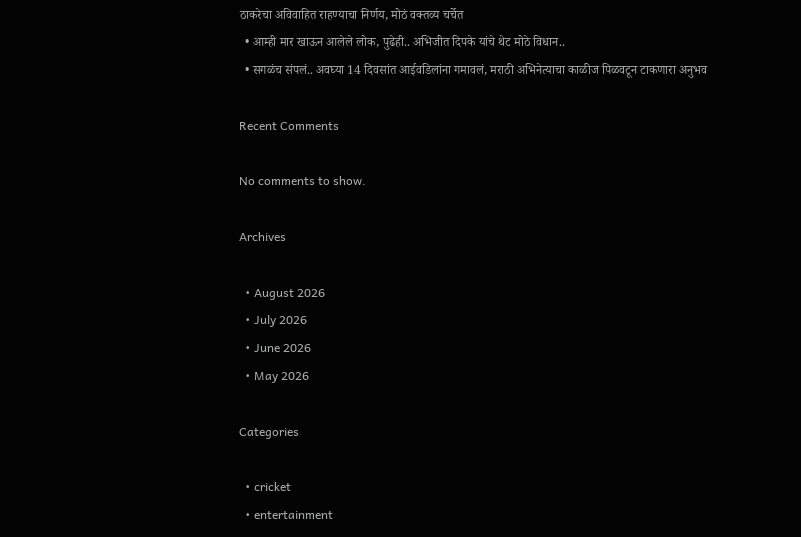ठाकरेचा अविवाहित राहण्याचा निर्णय, मोठं वक्तव्य चर्चेत
  • आम्ही मार खाऊन आलेले लोक, पुढेही.. अभिजीत दिपके यांचे थेट मोठे विधान..
  • सगळंच संपलं.. अवघ्या 14 दिवसांत आईवडिलांना गमावलं, मराठी अभिनेत्याचा काळीज पिळवटून टाकणारा अनुभव

Recent Comments

No comments to show.

Archives

  • August 2026
  • July 2026
  • June 2026
  • May 2026

Categories

  • cricket
  • entertainment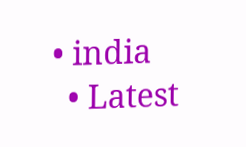• india
  • Latest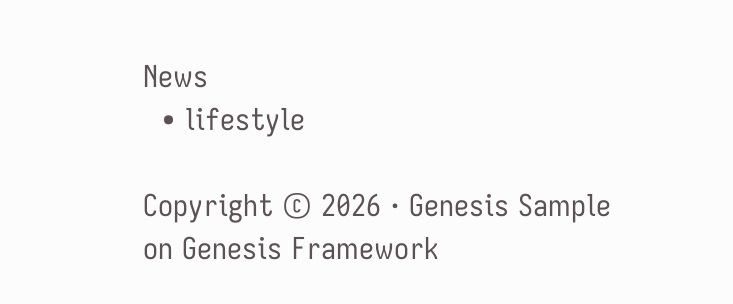News
  • lifestyle

Copyright © 2026 · Genesis Sample on Genesis Framework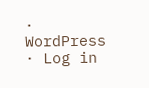· WordPress · Log in